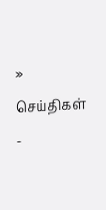» செய்திகள் -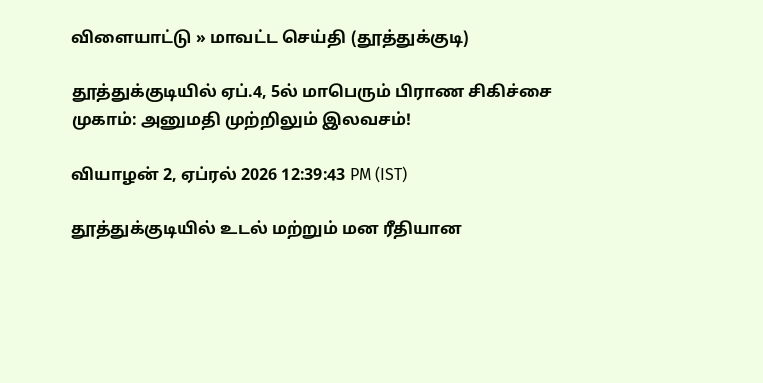விளையாட்டு » மாவட்ட செய்தி (தூத்துக்குடி)

தூத்துக்குடியில் ஏப்.4, 5ல் மாபெரும் பிராண சிகிச்சை முகாம்: அனுமதி முற்றிலும் இலவசம்!

வியாழன் 2, ஏப்ரல் 2026 12:39:43 PM (IST)

தூத்துக்குடியில் உடல் மற்றும் மன ரீதியான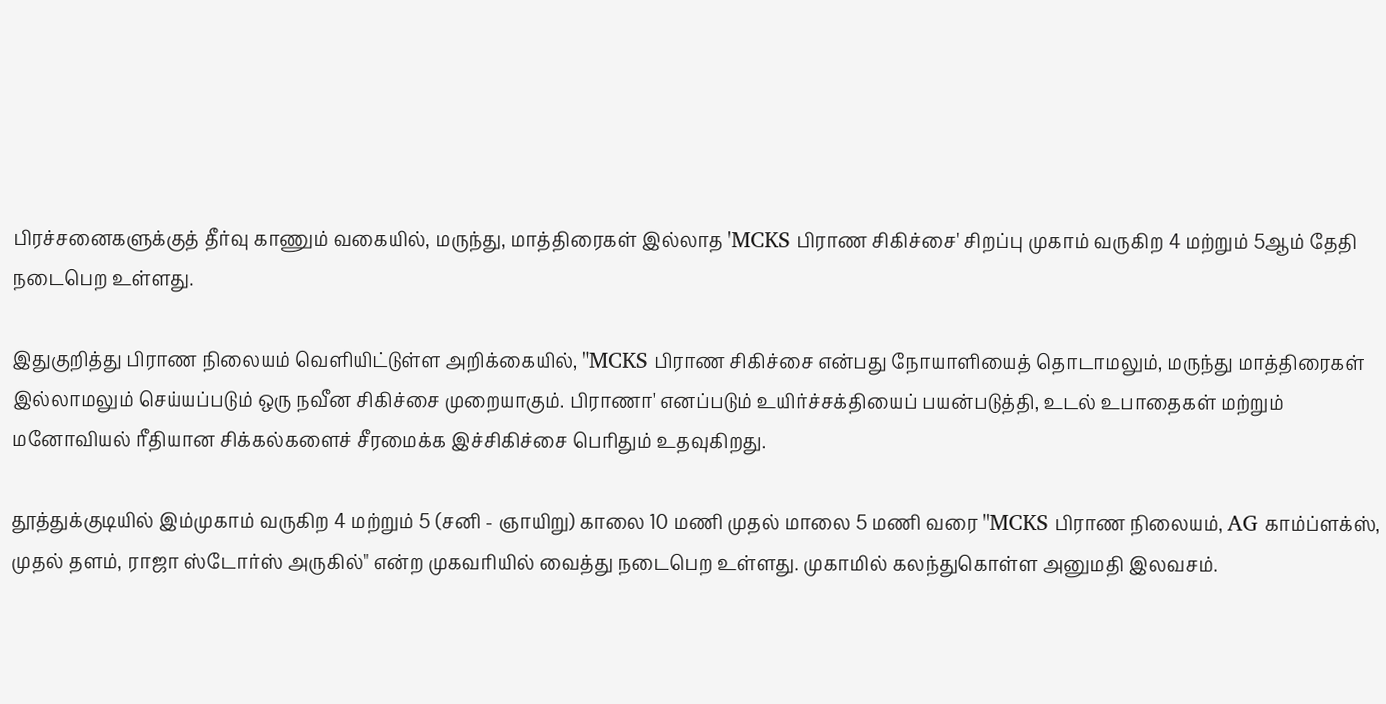பிரச்சனைகளுக்குத் தீர்வு காணும் வகையில், மருந்து, மாத்திரைகள் இல்லாத 'MCKS பிராண சிகிச்சை' சிறப்பு முகாம் வருகிற 4 மற்றும் 5ஆம் தேதி நடைபெற உள்ளது.

இதுகுறித்து பிராண நிலையம் வெளியிட்டுள்ள அறிக்கையில், "MCKS பிராண சிகிச்சை என்பது நோயாளியைத் தொடாமலும், மருந்து மாத்திரைகள் இல்லாமலும் செய்யப்படும் ஒரு நவீன சிகிச்சை முறையாகும். பிராணா' எனப்படும் உயிர்ச்சக்தியைப் பயன்படுத்தி, உடல் உபாதைகள் மற்றும் மனோவியல் ரீதியான சிக்கல்களைச் சீரமைக்க இச்சிகிச்சை பெரிதும் உதவுகிறது.

தூத்துக்குடியில் இம்முகாம் வருகிற 4 மற்றும் 5 (சனி - ஞாயிறு) காலை 10 மணி முதல் மாலை 5 மணி வரை "MCKS பிராண நிலையம், AG காம்ப்ளக்ஸ், முதல் தளம், ராஜா ஸ்டோர்ஸ் அருகில்" என்ற முகவரியில் வைத்து நடைபெற உள்ளது. முகாமில் கலந்துகொள்ள அனுமதி இலவசம்.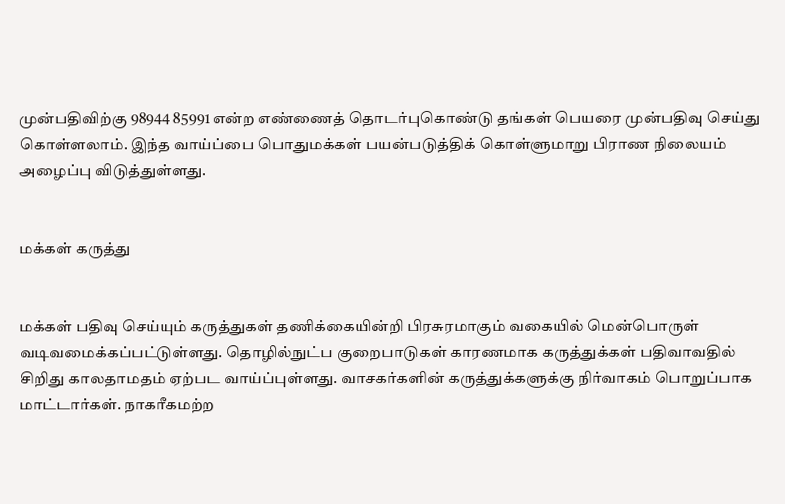முன்பதிவிற்கு 98944 85991 என்ற எண்ணைத் தொடர்புகொண்டு தங்கள் பெயரை முன்பதிவு செய்து கொள்ளலாம். இந்த வாய்ப்பை பொதுமக்கள் பயன்படுத்திக் கொள்ளுமாறு பிராண நிலையம் அழைப்பு விடுத்துள்ளது.


மக்கள் கருத்து


மக்கள் பதிவு செய்யும் கருத்துகள் தணிக்கையின்றி பிரசுரமாகும் வகையில் மென்பொருள் வடிவமைக்கப்பட்டுள்ளது. தொழில்நுட்ப குறைபாடுகள் காரணமாக கருத்துக்கள் பதிவாவதில் சிறிது காலதாமதம் ஏற்பட வாய்ப்புள்ளது. வாசகர்களின் கருத்துக்களுக்கு நிர்வாகம் பொறுப்பாக மாட்டார்கள். நாகரீகமற்ற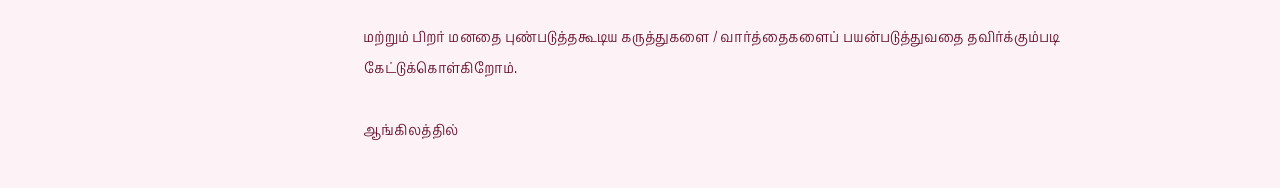மற்றும் பிறர் மனதை புண்படுத்தகூடிய கருத்துகளை / வார்த்தைகளைப் பயன்படுத்துவதை தவிர்க்கும்படி கேட்டுக்கொள்கிறோம்.

ஆங்கிலத்தில்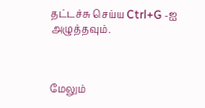தட்டச்சு செய்ய Ctrl+G -ஐ அழுத்தவும்.



மேலும்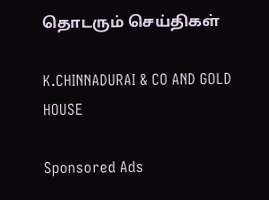தொடரும் செய்திகள்

K.CHINNADURAI & CO AND GOLD HOUSE

Sponsored Ads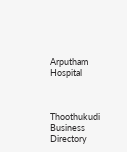Arputham Hospital



Thoothukudi Business Directory